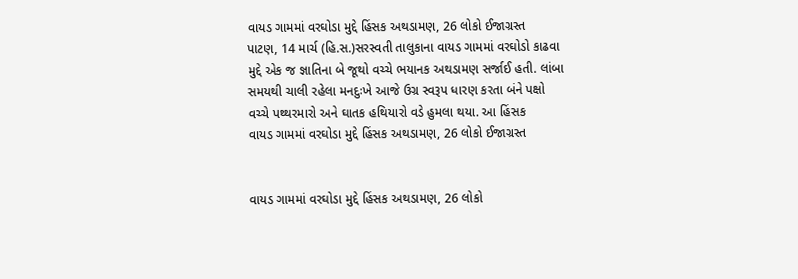વાયડ ગામમાં વરઘોડા મુદ્દે હિંસક અથડામણ, 26 લોકો ઈજાગ્રસ્ત
પાટણ, 14 માર્ચ (હિ.સ.)સરસ્વતી તાલુકાના વાયડ ગામમાં વરઘોડો કાઢવા મુદ્દે એક જ જ્ઞાતિના બે જૂથો વચ્ચે ભયાનક અથડામણ સર્જાઈ હતી. લાંબા સમયથી ચાલી રહેલા મનદુઃખે આજે ઉગ્ર સ્વરૂપ ધારણ કરતા બંને પક્ષો વચ્ચે પથ્થરમારો અને ઘાતક હથિયારો વડે હુમલા થયા. આ હિંસક
વાયડ ગામમાં વરઘોડા મુદ્દે હિંસક અથડામણ, 26 લોકો ઈજાગ્રસ્ત


વાયડ ગામમાં વરઘોડા મુદ્દે હિંસક અથડામણ, 26 લોકો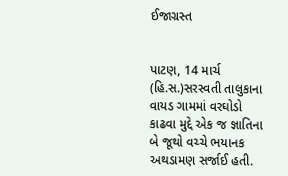ઈજાગ્રસ્ત


પાટણ, 14 માર્ચ (હિ.સ.)સરસ્વતી તાલુકાના વાયડ ગામમાં વરઘોડો કાઢવા મુદ્દે એક જ જ્ઞાતિના બે જૂથો વચ્ચે ભયાનક અથડામણ સર્જાઈ હતી.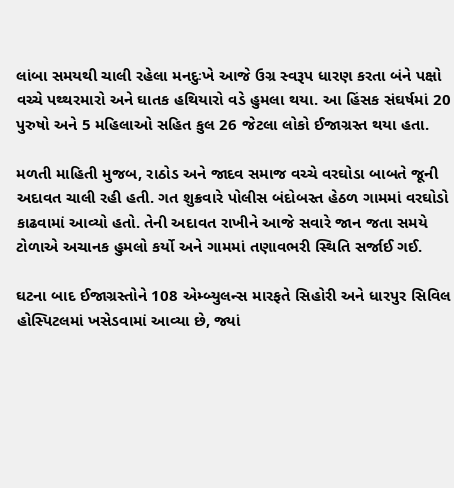લાંબા સમયથી ચાલી રહેલા મનદુઃખે આજે ઉગ્ર સ્વરૂપ ધારણ કરતા બંને પક્ષો વચ્ચે પથ્થરમારો અને ઘાતક હથિયારો વડે હુમલા થયા. આ હિંસક સંઘર્ષમાં 20 પુરુષો અને 5 મહિલાઓ સહિત કુલ 26 જેટલા લોકો ઈજાગ્રસ્ત થયા હતા.

મળતી માહિતી મુજબ, રાઠોડ અને જાદવ સમાજ વચ્ચે વરઘોડા બાબતે જૂની અદાવત ચાલી રહી હતી. ગત શુક્રવારે પોલીસ બંદોબસ્ત હેઠળ ગામમાં વરઘોડો કાઢવામાં આવ્યો હતો. તેની અદાવત રાખીને આજે સવારે જાન જતા સમયે ટોળાએ અચાનક હુમલો કર્યો અને ગામમાં તણાવભરી સ્થિતિ સર્જાઈ ગઈ.

ઘટના બાદ ઈજાગ્રસ્તોને 108 એમ્બ્યુલન્સ મારફતે સિહોરી અને ધારપુર સિવિલ હોસ્પિટલમાં ખસેડવામાં આવ્યા છે, જ્યાં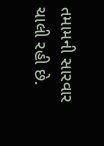તમામની સારવાર ચાલી રહી છે.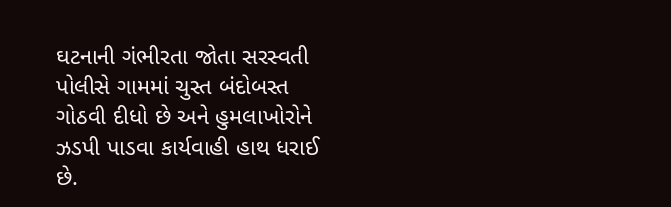ઘટનાની ગંભીરતા જોતા સરસ્વતી પોલીસે ગામમાં ચુસ્ત બંદોબસ્ત ગોઠવી દીધો છે અને હુમલાખોરોને ઝડપી પાડવા કાર્યવાહી હાથ ધરાઈ છે.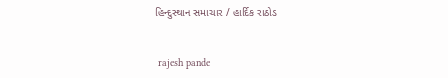હિન્દુસ્થાન સમાચાર / હાર્દિક રાઠોડ


 rajesh pande